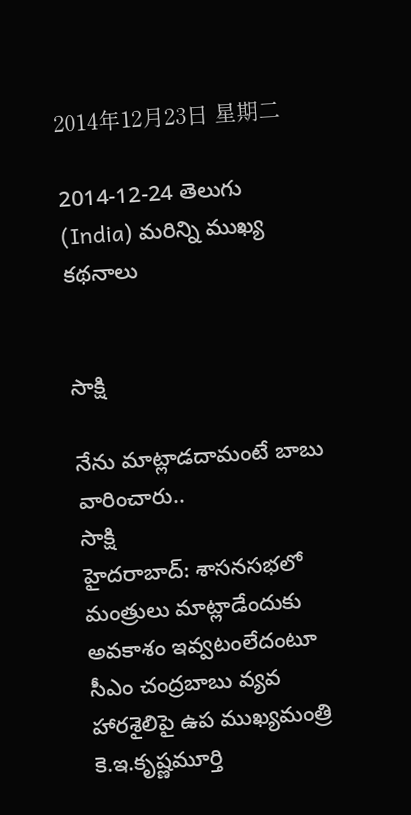2014年12月23日 星期二

2014-12-24 తెలుగు (India) మరిన్ని ముఖ్య కథనాలు


సాక్షి

నేను మాట్లాడదామంటే బాబు వారించారు..
సాక్షి
హైదరాబాద్: శాసనసభలో మంత్రులు మాట్లాడేందుకు అవకాశం ఇవ్వటంలేదంటూ సీఎం చంద్రబాబు వ్యవ హారశైలిపై ఉప ముఖ్యమంత్రి కె.ఇ.కృష్ణమూర్తి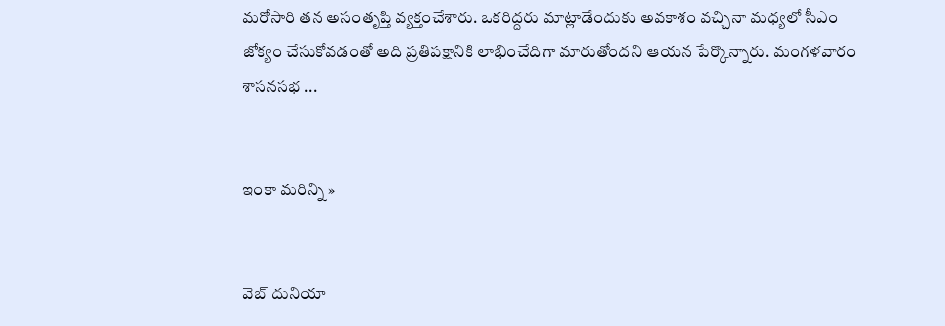మరోసారి తన అసంతృప్తి వ్యక్తంచేశారు. ఒకరిద్దరు మాట్లాడేందుకు అవకాశం వచ్చినా మధ్యలో సీఎం జోక్యం చేసుకోవడంతో అది ప్రతిపక్షానికి లాభించేదిగా మారుతోందని ఆయన పేర్కొన్నారు. మంగళవారం శాసనసభ ...


ఇంకా మరిన్ని »


వెబ్ దునియా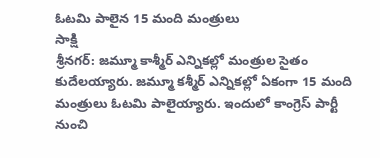ఓటమి పాలైన 15 మంది మంత్రులు
సాక్షి
శ్రీనగర్: జమ్మూ కాశ్మీర్ ఎన్నికల్లో మంత్రుల సైతం కుదేలయ్యారు. జమ్మూ కశ్మీర్ ఎన్నికల్లో ఏకంగా 15 మంది మంత్రులు ఓటమి పాలైయ్యారు. ఇందులో కాంగ్రెస్ పార్టీ నుంచి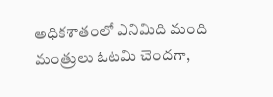అధికశాతంలో ఎనిమిది మంది మంత్రులు ఓటమి చెందగా,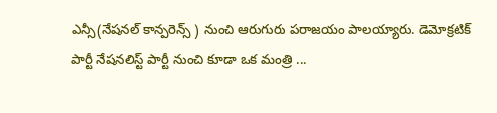ఎన్సీ(నేషనల్ కాన్పరెన్స్ ) నుంచి ఆరుగురు పరాజయం పాలయ్యారు. డెమోక్రటిక్ పార్టీ నేషనలిస్ట్ పార్టీ నుంచి కూడా ఒక మంత్రి ...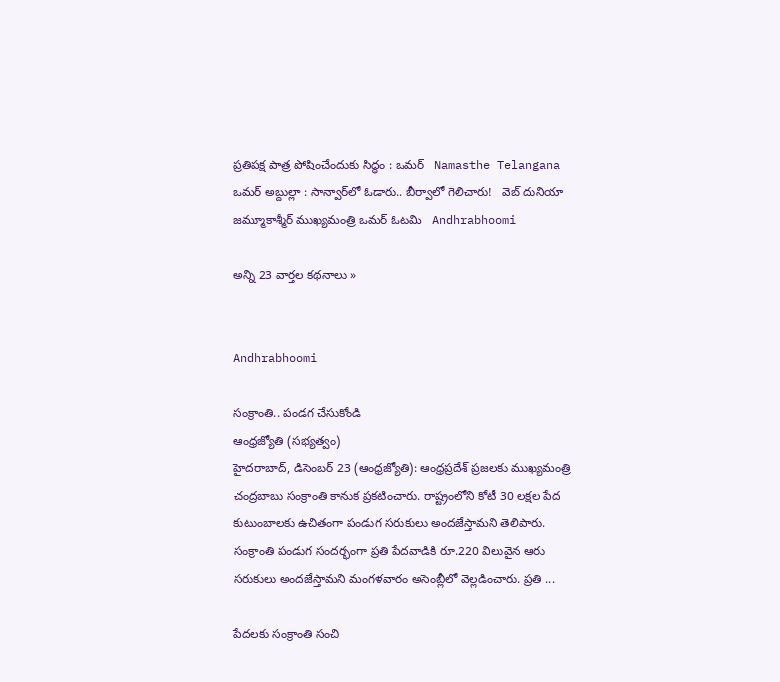ప్రతిపక్ష పాత్ర పోషించేందుకు సిద్ధం : ఒమర్   Namasthe Telangana
ఒమర్ అబ్దుల్లా : సాన్వార్‌లో ఓడారు.. బీర్వాలో గెలిచారు!   వెబ్ దునియా
జమ్మూకాశ్మీర్‌ ముఖ్యమంత్రి ఒమర్ ఓటమి   Andhrabhoomi

అన్ని 23 వార్తల కథనాలు »


Andhrabhoomi

సంక్రాంతి.. పండగ చేసుకోండి
ఆంధ్రజ్యోతి (సభ్యత్వం)
హైదరాబాద్‌, డిసెంబర్‌ 23 (ఆంధ్రజ్యోతి): ఆంధ్రప్రదేశ్‌ ప్రజలకు ముఖ్యమంత్రి చంద్రబాబు సంక్రాంతి కానుక ప్రకటించారు. రాష్ట్రంలోని కోటీ 30 లక్షల పేద కుటుంబాలకు ఉచితంగా పండుగ సరుకులు అందజేస్తామని తెలిపారు. సంక్రాంతి పండుగ సందర్భంగా ప్రతి పేదవాడికి రూ.220 విలువైన ఆరు సరుకులు అందజేస్తామని మంగళవారం అసెంబ్లీలో వెల్లడించారు. ప్రతి ...

పేదలకు సంక్రాంతి సంచి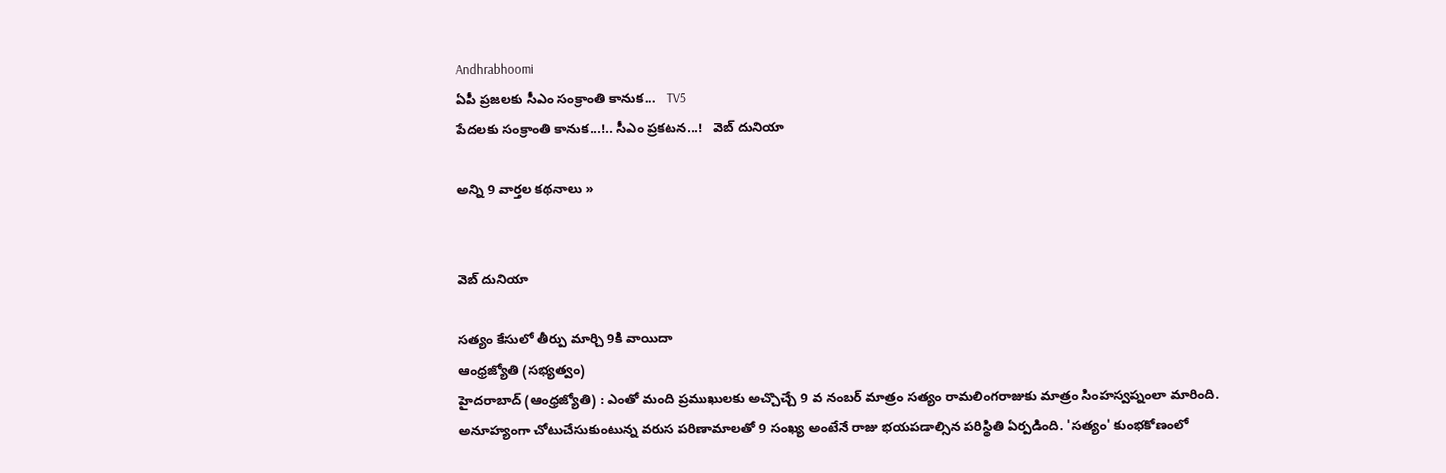Andhrabhoomi
ఏపీ ప్రజలకు సీఎం సంక్రాంతి కానుక...   TV5
పేదలకు సంక్రాంతి కానుక...!.. సీఎం ప్రకటన...!   వెబ్ దునియా

అన్ని 9 వార్తల కథనాలు »


వెబ్ దునియా

సత్యం కేసులో తీర్పు మార్చి 9కి వాయిదా
ఆంధ్రజ్యోతి (సభ్యత్వం)
హైదరాబాద్‌ (ఆంధ్రజ్యోతి) : ఎంతో మంది ప్రముఖులకు అచ్చొచ్చే 9 వ నంబర్‌ మాత్రం సత్యం రామలింగరాజుకు మాత్రం సింహస్వప్నంలా మారింది. అనూహ్యంగా చోటుచేసుకుంటున్న వరుస పరిణామాలతో 9 సంఖ్య అంటేనే రాజు భయపడాల్సిన పరిస్థితి ఏర్పడింది. 'సత్యం' కుంభకోణంలో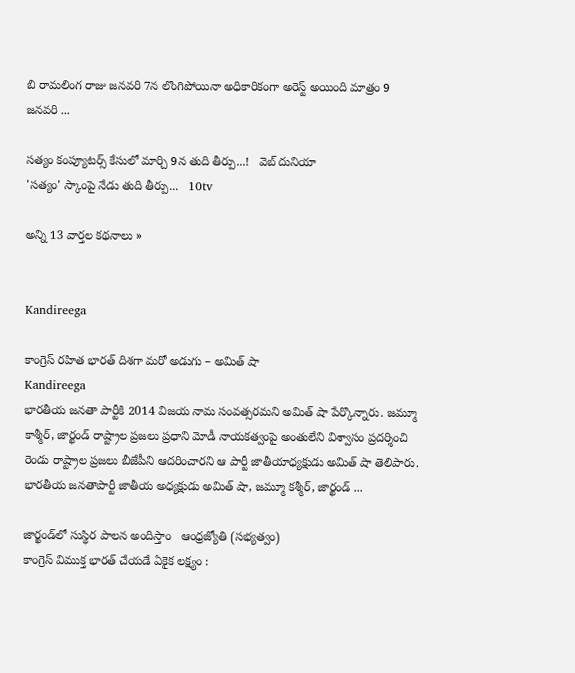బి రామలింగ రాజు జనవరి 7న లొంగిపోయినా అధికారికంగా అరెస్ట్‌ అయింది మాత్రం 9 జనవరి ...

సత్యం కంప్యూటర్స్ కేసులో మార్చి 9న తుది తీర్పు...!   వెబ్ దునియా
'సత్యం' స్కాంపై నేడు తుది తీర్పు...   10tv

అన్ని 13 వార్తల కథనాలు »


Kandireega

కాంగ్రెస్ రహిత భారత్ దిశగా మరో అడుగు – అమిత్ షా
Kandireega
భారతీయ జనతా పార్టీకి 2014 విజయ నామ సంవత్సరమని అమిత్ షా పేర్కొన్నారు. జమ్మూ కాశ్మీర్, జార్ఖండ్ రాష్ట్రాల ప్రజలు ప్రధాని మోడీ నాయకత్వంపై అంతులేని విశ్వాసం ప్రదర్శించి రెండు రాష్ట్రాల ప్రజలు బీజేపీని ఆదరించారని ఆ పార్టీ జాతీయాధ్యక్షుడు అమిత్ షా తెలిపారు. భారతీయ జనతాపార్టీ జాతీయ అధ్యక్షుడు అమిత్‌ షా, జమ్మూ కశ్మీర్‌, జార్ఖండ్‌ ...

జార్ఖండ్‌లో సుస్థిర పాలన అందిస్తాం   ఆంధ్రజ్యోతి (సభ్యత్వం)
కాంగ్రెస్ విముక్త భారత్‌ చేయడే ఏకైక లక్ష్యం :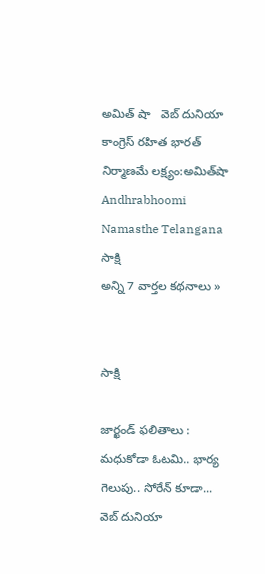అమిత్ షా   వెబ్ దునియా
కాంగ్రెస్ రహిత భారత్ నిర్మాణమే లక్ష్యం:అమిత్‌షా   Andhrabhoomi
Namasthe Telangana
సాక్షి
అన్ని 7 వార్తల కథనాలు »


సాక్షి

జార్ఖండ్ ఫలితాలు : మధుకోడా ఓటమి.. భార్య గెలుపు.. సోరేన్ కూడా...
వెబ్ దునియా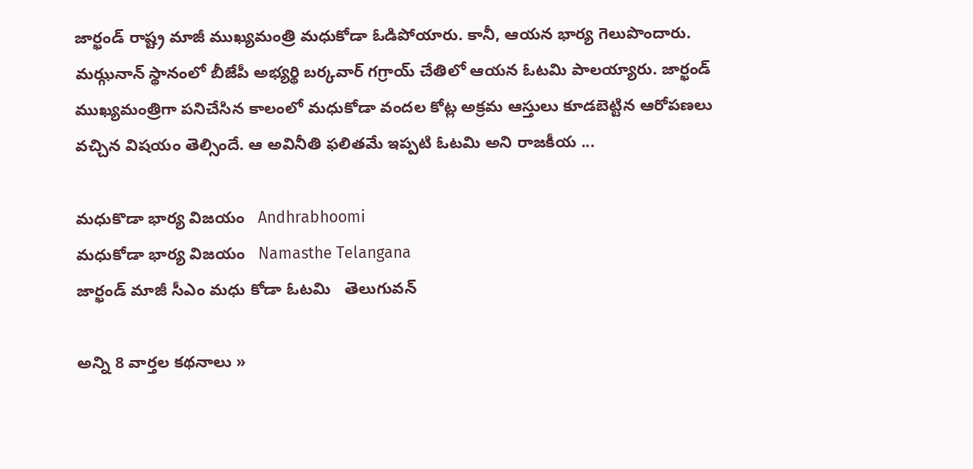జార్ఖండ్ రాష్ట్ర మాజీ ముఖ్యమంత్రి మధుకోడా ఓడిపోయారు. కానీ, ఆయన భార్య గెలుపొందారు. మఝ్గనాన్ స్థానంలో బీజేపీ అభ్యర్థి బర్కవార్ గగ్రాయ్ చేతిలో ఆయన ఓటమి పాలయ్యారు. జార్ఖండ్ ముఖ్యమంత్రిగా పనిచేసిన కాలంలో మధుకోడా వందల కోట్ల అక్రమ ఆస్తులు కూడబెట్టిన ఆరోపణలు వచ్చిన విషయం తెల్సిందే. ఆ అవినీతి ఫలితమే ఇప్పటి ఓటమి అని రాజకీయ ...

మధుకొడా భార్య విజయం   Andhrabhoomi
మధుకోడా భార్య విజయం   Namasthe Telangana
జార్ఖండ్ మాజీ సీఎం మధు కోడా ఓటమి   తెలుగువన్

అన్ని 8 వార్తల కథనాలు »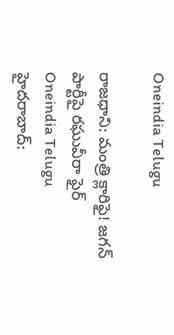Oneindia Telugu

రాజధాని: మంత్రి క్లారిఫై! జగన్ పార్టీపై రఘువీరా ఫైర్
Oneindia Telugu
హైదరాబాద్: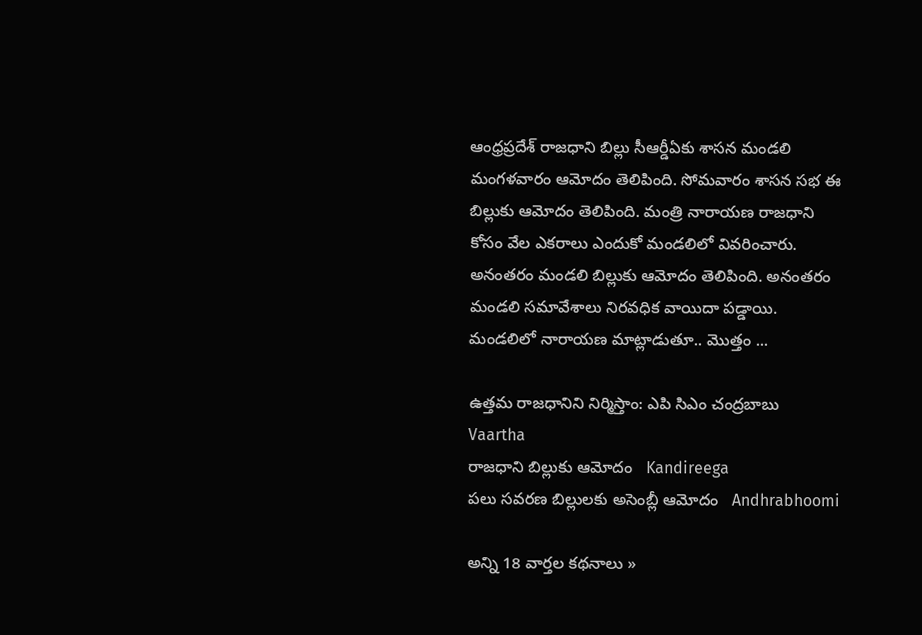ఆంధ్రప్రదేశ్ రాజధాని బిల్లు సీఆర్డీఏకు శాసన మండలి మంగళవారం ఆమోదం తెలిపింది. సోమవారం శాసన సభ ఈ బిల్లుకు ఆమోదం తెలిపింది. మంత్రి నారాయణ రాజధాని కోసం వేల ఎకరాలు ఎందుకో మండలిలో వివరించారు. అనంతరం మండలి బిల్లుకు ఆమోదం తెలిపింది. అనంతరం మండలి సమావేశాలు నిరవధిక వాయిదా పడ్డాయి. మండలిలో నారాయణ మాట్లాడుతూ.. మొత్తం ...

ఉత్తమ రాజధానిని నిర్మిస్తాం: ఎపి సిఎం చంద్రబాబు   Vaartha
రాజధాని బిల్లుకు ఆమోదం   Kandireega
పలు సవరణ బిల్లులకు అసెంబ్లీ ఆమోదం   Andhrabhoomi

అన్ని 18 వార్తల కథనాలు »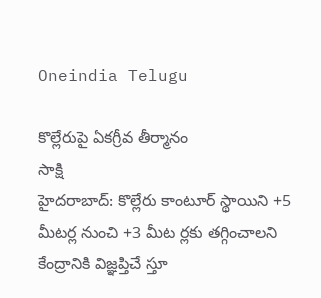Oneindia Telugu

కొల్లేరుపై ఏకగ్రీవ తీర్మానం
సాక్షి
హైదరాబాద్: కొల్లేరు కాంటూర్ స్థాయిని +5 మీటర్ల నుంచి +3 మీట ర్లకు తగ్గించాలని కేంద్రానికి విజ్ఞప్తిచే స్తూ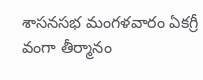శాసనసభ మంగళవారం ఏకగ్రీ వంగా తీర్మానం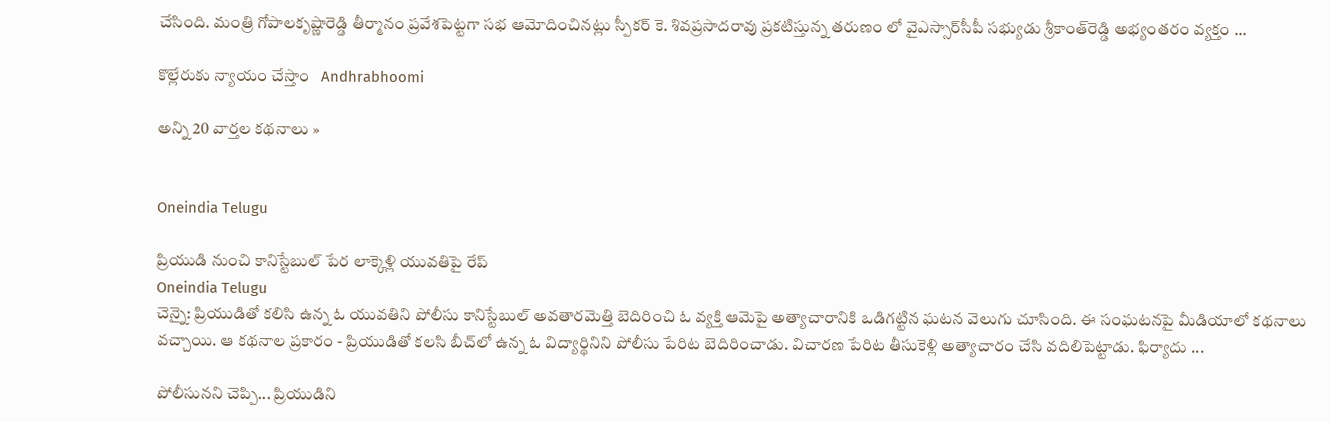చేసింది. మంత్రి గోపాలకృష్ణారెడ్డి తీర్మానం ప్రవేశపెట్టగా సభ ఆమోదించినట్లు స్పీకర్ కె. శివప్రసాదరావు ప్రకటిస్తున్న తరుణం లో వైఎస్సార్‌సీపీ సభ్యుడు శ్రీకాంత్‌రెడ్డి అభ్యంతరం వ్యక్తం ...

కొల్లేరుకు న్యాయం చేస్తాం   Andhrabhoomi

అన్ని 20 వార్తల కథనాలు »


Oneindia Telugu

ప్రియుడి నుంచి కానిస్టేబుల్ పేర లాక్కెళ్లి యువతిపై రేప్
Oneindia Telugu
చెన్నై: ప్రియుడితో కలిసి ఉన్న ఓ యువతిని పోలీసు కానిస్టేబుల్ అవతారమెత్తి బెదిరించి ఓ వ్యక్తి ఆమెపై అత్యాచారానికి ఒడిగట్టిన ఘటన వెలుగు చూసింది. ఈ సంఘటనపై మీడియాలో కథనాలు వచ్చాయి. ఆ కథనాల ప్రకారం - ప్రియుడితో కలసి బీచ్‌లో ఉన్న ఓ విద్యార్థినిని పోలీసు పేరిట బెదిరించాడు. విచారణ పేరిట తీసుకెళ్లి అత్యాచారం చేసి వదిలిపెట్టాడు. ఫిర్యాదు ...

పోలీసునని చెప్పి... ప్రియుడిని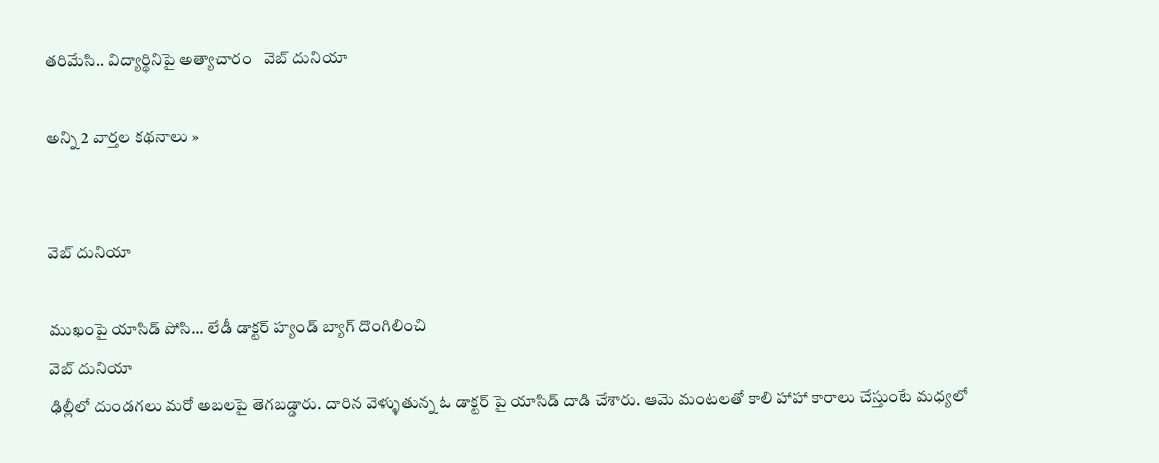తరిమేసి.. విద్యార్థినిపై అత్యాచారం   వెబ్ దునియా

అన్ని 2 వార్తల కథనాలు »


వెబ్ దునియా

ముఖంపై యాసిడ్ పోసి... లేడీ డాక్టర్ హ్యండ్ బ్యాగ్ దొంగిలించి
వెబ్ దునియా
ఢిల్లీలో దుండగలు మరో అబలపై తెగబడ్డారు. దారిన వెళ్ళుతున్న ఓ డాక్టర్ పై యాసిడ్ దాడి చేశారు. ఆమె మంటలతో కాలి హాహా కారాలు చేస్తుంటే మధ్యలో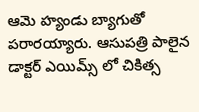ఆమె హ్యండు బ్యాగుతో పరారయ్యారు. ఆసుపత్రి పాలైన డాక్టర్ ఎయిమ్స్ లో చికిత్స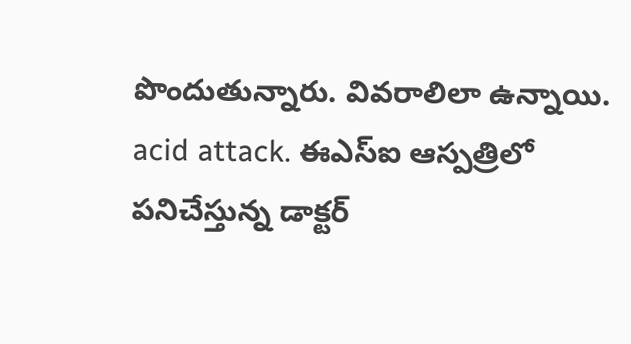పొందుతున్నారు. వివరాలిలా ఉన్నాయి. acid attack. ఈఎస్‌ఐ ఆస్పత్రిలో పనిచేస్తున్న డాక్టర్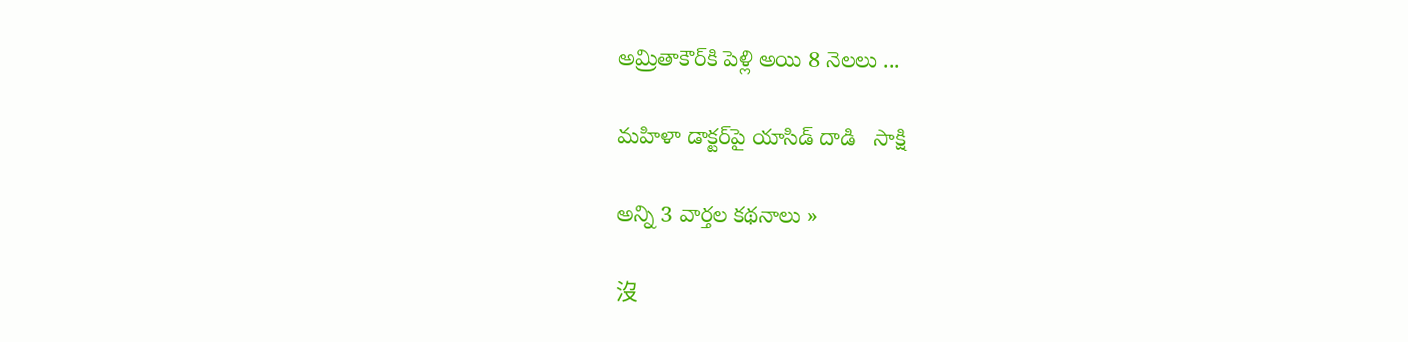అమ్రితాకౌర్‌కి పెళ్లి అయి 8 నెలలు ...

మహిళా డాక్టర్‌పై యాసిడ్ దాడి   సాక్షి

అన్ని 3 వార్తల కథనాలు »

沒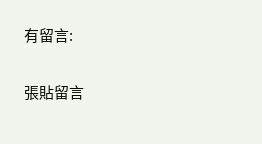有留言:

張貼留言